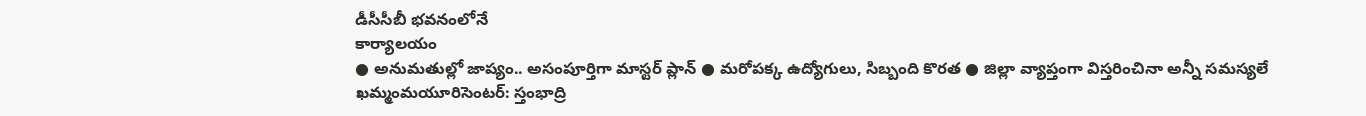డీసీసీబీ భవనంలోనే
కార్యాలయం
● అనుమతుల్లో జాప్యం.. అసంపూర్తిగా మాస్టర్ ప్లాన్ ● మరోపక్క ఉద్యోగులు, సిబ్బంది కొరత ● జిల్లా వ్యాప్తంగా విస్తరించినా అన్నీ సమస్యలే
ఖమ్మంమయూరిసెంటర్: స్తంభాద్రి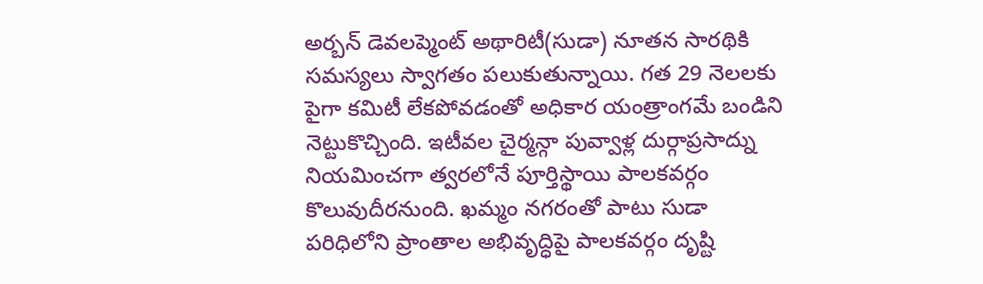అర్బన్ డెవలప్మెంట్ అథారిటీ(సుడా) నూతన సారథికి సమస్యలు స్వాగతం పలుకుతున్నాయి. గత 29 నెలలకు పైగా కమిటీ లేకపోవడంతో అధికార యంత్రాంగమే బండిని నెట్టుకొచ్చింది. ఇటీవల చైర్మన్గా పువ్వాళ్ల దుర్గాప్రసాద్ను నియమించగా త్వరలోనే పూర్తిస్థాయి పాలకవర్గం కొలువుదీరనుంది. ఖమ్మం నగరంతో పాటు సుడా పరిధిలోని ప్రాంతాల అభివృద్ధిపై పాలకవర్గం దృష్టి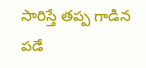సారిస్తే తప్ప గాడిన పడే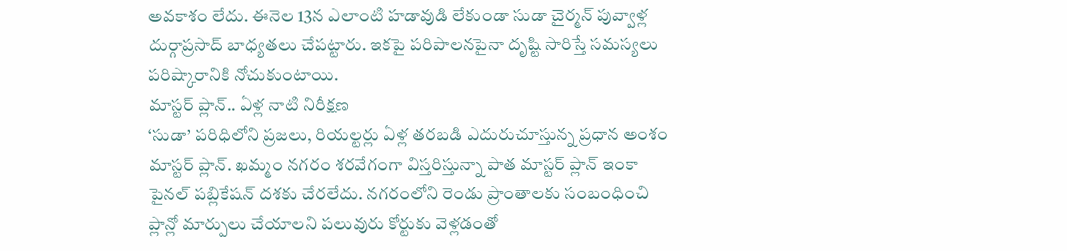అవకాశం లేదు. ఈనెల 13న ఎలాంటి హడావుడి లేకుండా సుడా చైర్మన్ పువ్వాళ్ల దుర్గాప్రసాద్ బాధ్యతలు చేపట్టారు. ఇకపై పరిపాలనపైనా దృష్టి సారిస్తే సమస్యలు పరిష్కారానికి నోచుకుంటాయి.
మాస్టర్ ప్లాన్.. ఏళ్ల నాటి నిరీక్షణ
‘సుడా’ పరిధిలోని ప్రజలు, రియల్టర్లు ఏళ్ల తరబడి ఎదురుచూస్తున్న ప్రధాన అంశం మాస్టర్ ప్లాన్. ఖమ్మం నగరం శరవేగంగా విస్తరిస్తున్నా పాత మాస్టర్ ప్లాన్ ఇంకా పైనల్ పబ్లికేషన్ దశకు చేరలేదు. నగరంలోని రెండు ప్రాంతాలకు సంబంధించి ప్లాన్లో మార్పులు చేయాలని పలువురు కోర్టుకు వెళ్లడంతో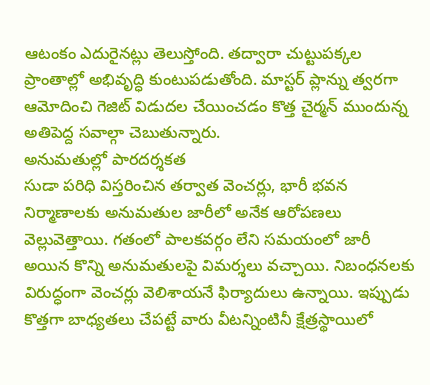ఆటంకం ఎదురైనట్లు తెలుస్తోంది. తద్వారా చుట్టుపక్కల ప్రాంతాల్లో అభివృద్ధి కుంటుపడుతోంది. మాస్టర్ ప్లాన్ను త్వరగా ఆమోదించి గెజిట్ విడుదల చేయించడం కొత్త చైర్మన్ ముందున్న అతిపెద్ద సవాల్గా చెబుతున్నారు.
అనుమతుల్లో పారదర్శకత
సుడా పరిధి విస్తరించిన తర్వాత వెంచర్లు, భారీ భవన నిర్మాణాలకు అనుమతుల జారీలో అనేక ఆరోపణలు వెల్లువెత్తాయి. గతంలో పాలకవర్గం లేని సమయంలో జారీ అయిన కొన్ని అనుమతులపై విమర్శలు వచ్చాయి. నిబంధనలకు విరుద్ధంగా వెంచర్లు వెలిశాయనే ఫిర్యాదులు ఉన్నాయి. ఇప్పుడు కొత్తగా బాధ్యతలు చేపట్టే వారు వీటన్నింటినీ క్షేత్రస్థాయిలో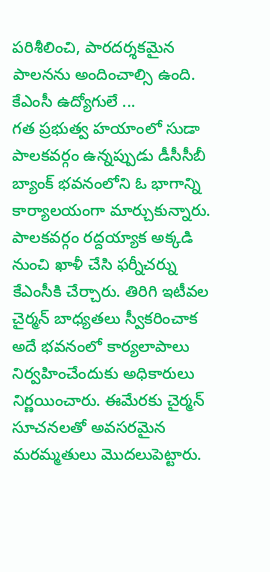పరిశీలించి, పారదర్శకమైన పాలనను అందించాల్సి ఉంది.
కేఎంసీ ఉద్యోగులే ...
గత ప్రభుత్వ హయాంలో సుడా పాలకవర్గం ఉన్నప్పుడు డీసీసీబీ బ్యాంక్ భవనంలోని ఓ భాగాన్ని కార్యాలయంగా మార్చుకున్నారు. పాలకవర్గం రద్దయ్యాక అక్కడి నుంచి ఖాళీ చేసి ఫర్నీచర్ను కేఎంసీకి చేర్చారు. తిరిగి ఇటీవల చైర్మన్ బాధ్యతలు స్వీకరించాక అదే భవనంలో కార్యలాపాలు నిర్వహించేందుకు అధికారులు నిర్ణయించారు. ఈమేరకు చైర్మన్ సూచనలతో అవసరమైన మరమ్మతులు మొదలుపెట్టారు.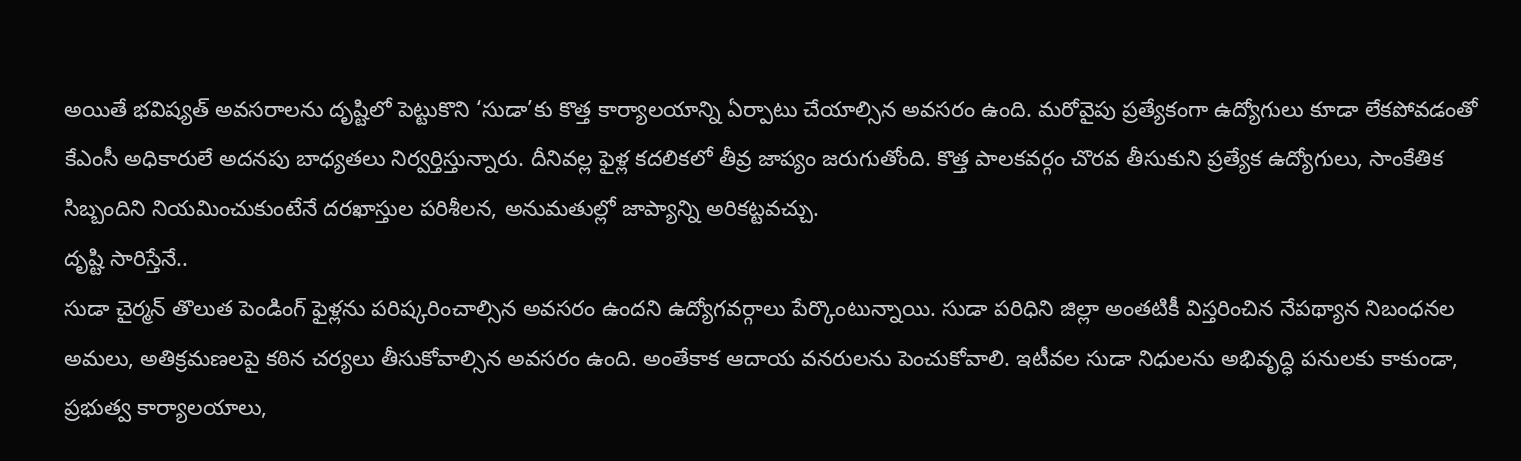అయితే భవిష్యత్ అవసరాలను దృష్టిలో పెట్టుకొని ‘సుడా’కు కొత్త కార్యాలయాన్ని ఏర్పాటు చేయాల్సిన అవసరం ఉంది. మరోవైపు ప్రత్యేకంగా ఉద్యోగులు కూడా లేకపోవడంతో కేఎంసీ అధికారులే అదనపు బాధ్యతలు నిర్వర్తిస్తున్నారు. దీనివల్ల ఫైళ్ల కదలికలో తీవ్ర జాప్యం జరుగుతోంది. కొత్త పాలకవర్గం చొరవ తీసుకుని ప్రత్యేక ఉద్యోగులు, సాంకేతిక సిబ్బందిని నియమించుకుంటేనే దరఖాస్తుల పరిశీలన, అనుమతుల్లో జాప్యాన్ని అరికట్టవచ్చు.
దృష్టి సారిస్తేనే..
సుడా చైర్మన్ తొలుత పెండింగ్ ఫైళ్లను పరిష్కరించాల్సిన అవసరం ఉందని ఉద్యోగవర్గాలు పేర్కొంటున్నాయి. సుడా పరిధిని జిల్లా అంతటికీ విస్తరించిన నేపథ్యాన నిబంధనల అమలు, అతిక్రమణలపై కఠిన చర్యలు తీసుకోవాల్సిన అవసరం ఉంది. అంతేకాక ఆదాయ వనరులను పెంచుకోవాలి. ఇటీవల సుడా నిధులను అభివృద్ధి పనులకు కాకుండా, ప్రభుత్వ కార్యాలయాలు,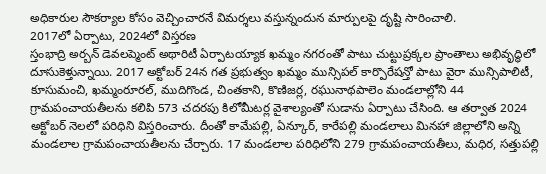అధికారుల సౌకర్యాల కోసం వెచ్చించారనే విమర్శలు వస్తున్నందున మార్పులపై దృష్టి సారించాలి.
2017లో ఏర్పాటు, 2024లో విస్తరణ
స్తంభాద్రి అర్బన్ డెవలప్మెంట్ అథారిటీ ఏర్పాటయ్యాక ఖమ్మం నగరంతో పాటు చుట్టుప్రక్కల ప్రాంతాలు అభివృద్ధిలో దూసుకెళ్తున్నాయి. 2017 అక్టోబర్ 24న గత ప్రభుత్వం ఖమ్మం మున్సిపల్ కార్పొరేషన్తో పాటు వైరా మున్సిపాలిటీ, కూసుమంచి, ఖమ్మంరూరల్, ముదిగొండ, చింతకాని, కొణిజర్ల, రఘునాథపాలెం మండలాల్లోని 44 గ్రామపంచాయతీలను కలిపి 573 చదరపు కిలోమీటర్ల వైశాల్యంతో సుడాను ఏర్పాటు చేసింది. ఆ తర్వాత 2024 అక్టోబర్ నెలలో పరిధిని విస్తరించారు. దీంతో కామేపల్లి, ఏన్కూర్, కారేపల్లి మండలాలు మినహా జిల్లాలోని అన్ని మండలాల గ్రామపంచాయతీలను చేర్చారు. 17 మండలాల పరిధిలోని 279 గ్రామపంచాయతీలు, మధిర, సత్తుపల్లి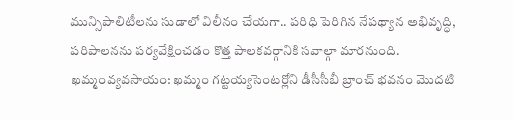మున్సిపాలిటీలను సుడాలో విలీనం చేయగా.. పరిధి పెరిగిన నేపథ్యాన అభివృద్ధి, పరిపాలనను పర్యవేక్షించడం కొత్త పాలకవర్గానికి సవాల్గా మారనుంది.
ఖమ్మంవ్యవసాయం: ఖమ్మం గట్టయ్యసెంటర్లోని డీసీసీబీ బ్రాంచ్ భవనం మొదటి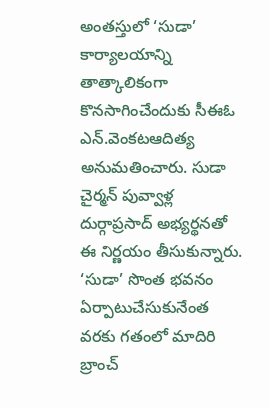అంతస్తులో ‘సుడా’ కార్యాలయాన్ని తాత్కాలికంగా కొనసాగించేందుకు సీఈఓ ఎన్.వెంకటఆదిత్య అనుమతించారు. సుడా చైర్మన్ పువ్వాళ్ల దుర్గాప్రసాద్ అభ్యర్థనతో ఈ నిర్ణయం తీసుకున్నారు. ‘సుడా’ సొంత భవనం ఏర్పాటుచేసుకునేంత వరకు గతంలో మాదిరి బ్రాంచ్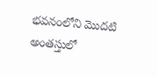భవనంలోని మొదటి అంతస్తులో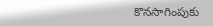కొనసాగింపుకు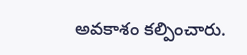అవకాశం కల్పించారు.